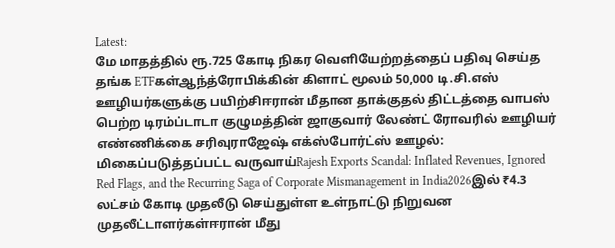Latest:
மே மாதத்தில் ரூ.725 கோடி நிகர வெளியேற்றத்தைப் பதிவு செய்த தங்க ETFகள்ஆந்த்ரோபிக்கின் கிளாட் மூலம் 50,000 டி.சி.எஸ் ஊழியர்களுக்கு பயிற்சிஈரான் மீதான தாக்குதல் திட்டத்தை வாபஸ் பெற்ற டிரம்ப்டாடா குழுமத்தின் ஜாகுவார் லேண்ட் ரோவரில் ஊழியர் எண்ணிக்கை சரிவுராஜேஷ் எக்ஸ்போர்ட்ஸ் ஊழல்: மிகைப்படுத்தப்பட்ட வருவாய்Rajesh Exports Scandal: Inflated Revenues, Ignored Red Flags, and the Recurring Saga of Corporate Mismanagement in India2026இல் ₹4.3 லட்சம் கோடி முதலீடு செய்துள்ள உள்நாட்டு நிறுவன முதலீட்டாளர்கள்ஈரான் மீது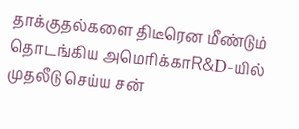தாக்குதல்களை திடீரென மீண்டும் தொடங்கிய அமெரிக்காR&D-யில் முதலீடு செய்ய சன்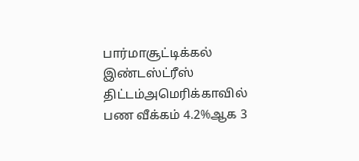பார்மாசூட்டிக்கல் இண்டஸ்ட்ரீஸ் திட்டம்அமெரிக்காவில் பண வீக்கம் 4.2%ஆக 3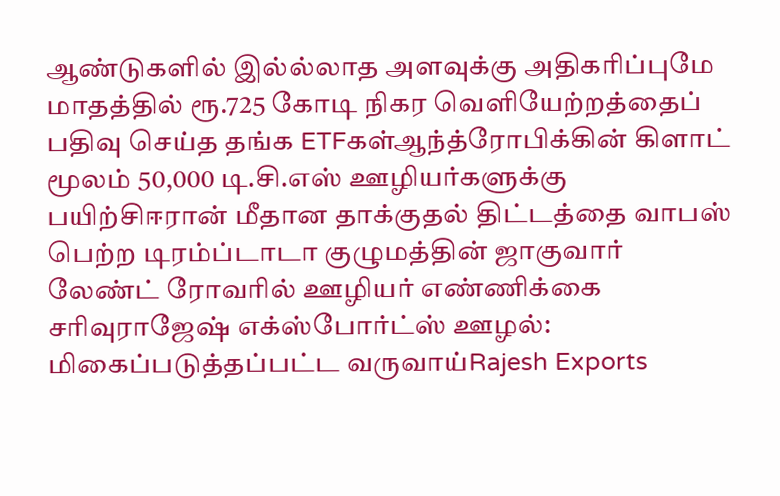ஆண்டுகளில் இல்ல்லாத அளவுக்கு அதிகரிப்புமே மாதத்தில் ரூ.725 கோடி நிகர வெளியேற்றத்தைப் பதிவு செய்த தங்க ETFகள்ஆந்த்ரோபிக்கின் கிளாட் மூலம் 50,000 டி.சி.எஸ் ஊழியர்களுக்கு பயிற்சிஈரான் மீதான தாக்குதல் திட்டத்தை வாபஸ் பெற்ற டிரம்ப்டாடா குழுமத்தின் ஜாகுவார் லேண்ட் ரோவரில் ஊழியர் எண்ணிக்கை சரிவுராஜேஷ் எக்ஸ்போர்ட்ஸ் ஊழல்: மிகைப்படுத்தப்பட்ட வருவாய்Rajesh Exports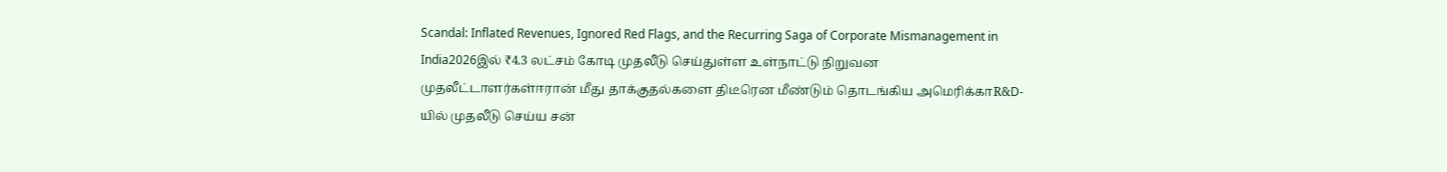Scandal: Inflated Revenues, Ignored Red Flags, and the Recurring Saga of Corporate Mismanagement in India2026இல் ₹4.3 லட்சம் கோடி முதலீடு செய்துள்ள உள்நாட்டு நிறுவன முதலீட்டாளர்கள்ஈரான் மீது தாக்குதல்களை திடீரென மீண்டும் தொடங்கிய அமெரிக்காR&D-யில் முதலீடு செய்ய சன்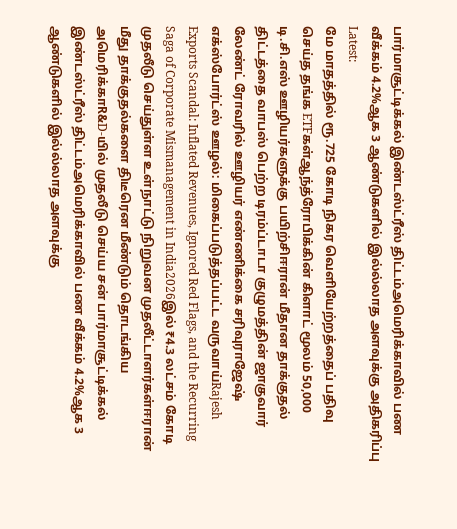பார்மாசூட்டிக்கல் இண்டஸ்ட்ரீஸ் திட்டம்அமெரிக்காவில் பண வீக்கம் 4.2%ஆக 3 ஆண்டுகளில் இல்ல்லாத அளவுக்கு அதிகரிப்பு
Latest:
மே மாதத்தில் ரூ.725 கோடி நிகர வெளியேற்றத்தைப் பதிவு செய்த தங்க ETFகள்ஆந்த்ரோபிக்கின் கிளாட் மூலம் 50,000 டி.சி.எஸ் ஊழியர்களுக்கு பயிற்சிஈரான் மீதான தாக்குதல் திட்டத்தை வாபஸ் பெற்ற டிரம்ப்டாடா குழுமத்தின் ஜாகுவார் லேண்ட் ரோவரில் ஊழியர் எண்ணிக்கை சரிவுராஜேஷ் எக்ஸ்போர்ட்ஸ் ஊழல்: மிகைப்படுத்தப்பட்ட வருவாய்Rajesh Exports Scandal: Inflated Revenues, Ignored Red Flags, and the Recurring Saga of Corporate Mismanagement in India2026இல் ₹4.3 லட்சம் கோடி முதலீடு செய்துள்ள உள்நாட்டு நிறுவன முதலீட்டாளர்கள்ஈரான் மீது தாக்குதல்களை திடீரென மீண்டும் தொடங்கிய அமெரிக்காR&D-யில் முதலீடு செய்ய சன் பார்மாசூட்டிக்கல் இண்டஸ்ட்ரீஸ் திட்டம்அமெரிக்காவில் பண வீக்கம் 4.2%ஆக 3 ஆண்டுகளில் இல்ல்லாத அளவுக்கு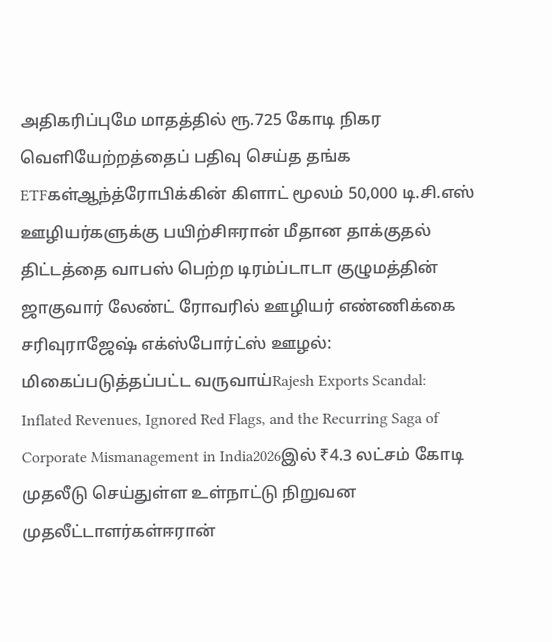அதிகரிப்புமே மாதத்தில் ரூ.725 கோடி நிகர வெளியேற்றத்தைப் பதிவு செய்த தங்க ETFகள்ஆந்த்ரோபிக்கின் கிளாட் மூலம் 50,000 டி.சி.எஸ் ஊழியர்களுக்கு பயிற்சிஈரான் மீதான தாக்குதல் திட்டத்தை வாபஸ் பெற்ற டிரம்ப்டாடா குழுமத்தின் ஜாகுவார் லேண்ட் ரோவரில் ஊழியர் எண்ணிக்கை சரிவுராஜேஷ் எக்ஸ்போர்ட்ஸ் ஊழல்: மிகைப்படுத்தப்பட்ட வருவாய்Rajesh Exports Scandal: Inflated Revenues, Ignored Red Flags, and the Recurring Saga of Corporate Mismanagement in India2026இல் ₹4.3 லட்சம் கோடி முதலீடு செய்துள்ள உள்நாட்டு நிறுவன முதலீட்டாளர்கள்ஈரான்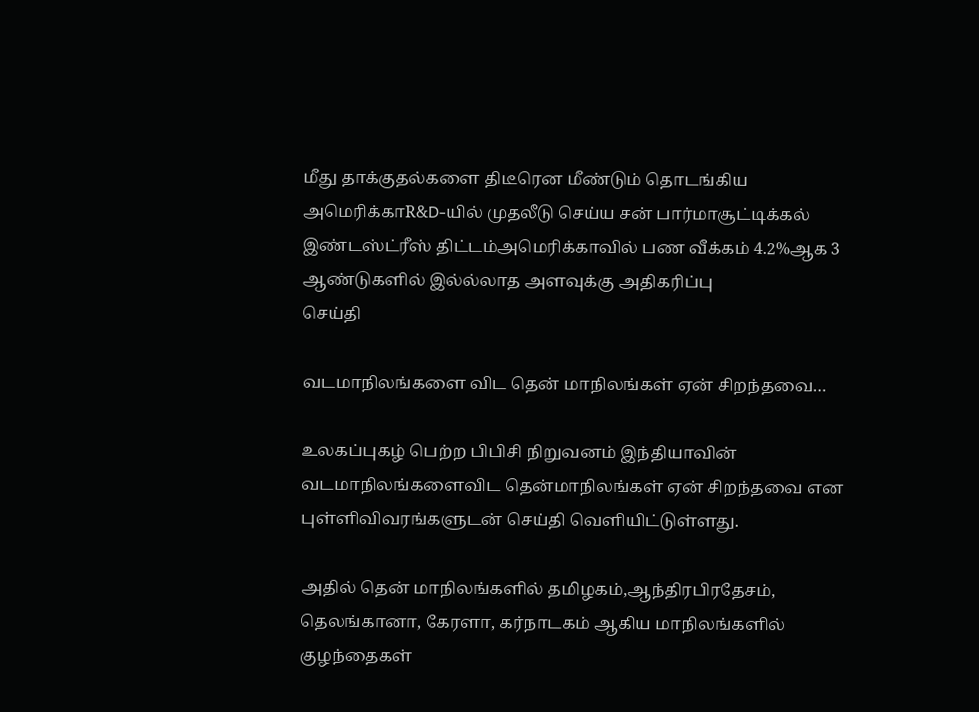மீது தாக்குதல்களை திடீரென மீண்டும் தொடங்கிய அமெரிக்காR&D-யில் முதலீடு செய்ய சன் பார்மாசூட்டிக்கல் இண்டஸ்ட்ரீஸ் திட்டம்அமெரிக்காவில் பண வீக்கம் 4.2%ஆக 3 ஆண்டுகளில் இல்ல்லாத அளவுக்கு அதிகரிப்பு
செய்தி

வடமாநிலங்களை விட தென் மாநிலங்கள் ஏன் சிறந்தவை…

உலகப்புகழ் பெற்ற பிபிசி நிறுவனம் இந்தியாவின் வடமாநிலங்களைவிட தென்மாநிலங்கள் ஏன் சிறந்தவை என புள்ளிவிவரங்களுடன் செய்தி வெளியிட்டுள்ளது.

அதில் தென் மாநிலங்களில் தமிழகம்,ஆந்திரபிரதேசம், தெலங்கானா, கேரளா, கர்நாடகம் ஆகிய மாநிலங்களில் குழந்தைகள்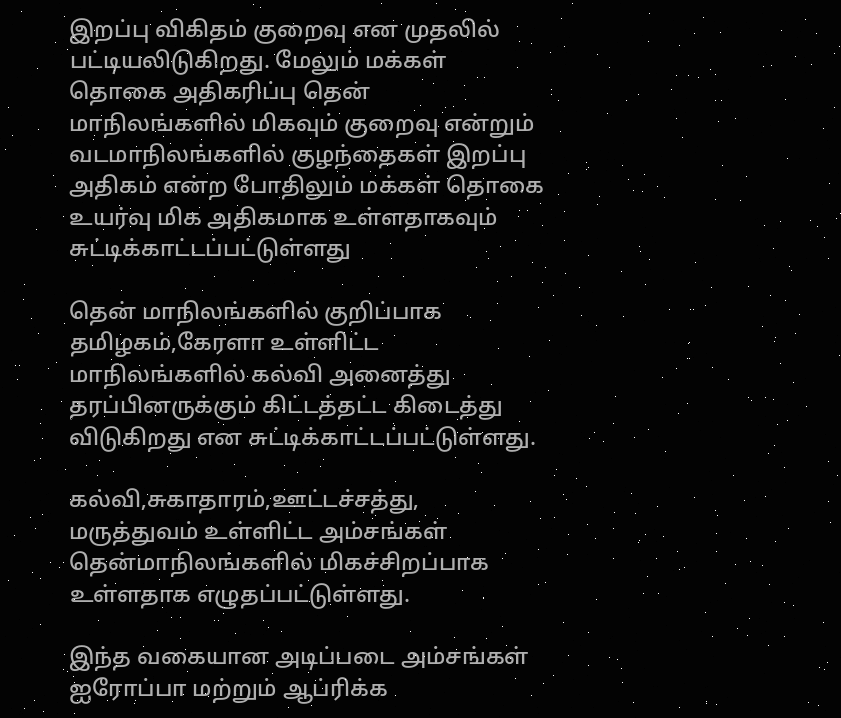இறப்பு விகிதம் குறைவு என முதலில் பட்டியலிடுகிறது. மேலும் மக்கள் தொகை அதிகரிப்பு தென் மாநிலங்களில் மிகவும் குறைவு என்றும் வடமாநிலங்களில் குழந்தைகள் இறப்பு அதிகம் என்ற போதிலும் மக்கள் தொகை உயர்வு மிக அதிகமாக உள்ளதாகவும் சுட்டிக்காட்டப்பட்டுள்ளது

தென் மாநிலங்களில் குறிப்பாக தமிழகம்,கேரளா உள்ளிட்ட மாநிலங்களில் கல்வி அனைத்து தரப்பினருக்கும் கிட்டத்தட்ட கிடைத்து விடுகிறது என சுட்டிக்காட்டப்பட்டுள்ளது.

கல்வி,சுகாதாரம்,ஊட்டச்சத்து, மருத்துவம் உள்ளிட்ட அம்சங்கள் தென்மாநிலங்களில் மிகச்சிறப்பாக உள்ளதாக எழுதப்பட்டுள்ளது.

இந்த வகையான அடிப்படை அம்சங்கள் ஐரோப்பா மற்றும் ஆப்ரிக்க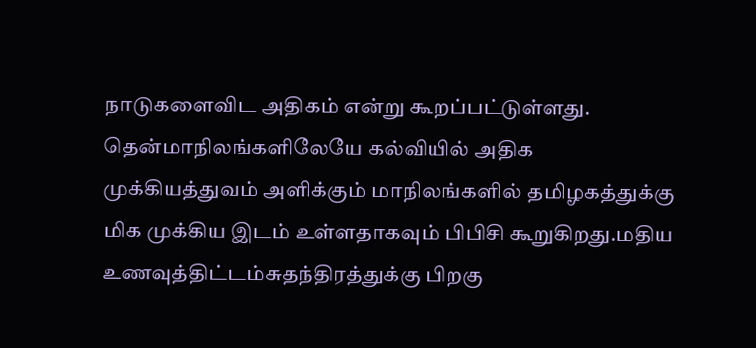நாடுகளைவிட அதிகம் என்று கூறப்பட்டுள்ளது. தென்மாநிலங்களிலேயே கல்வியில் அதிக முக்கியத்துவம் அளிக்கும் மாநிலங்களில் தமிழகத்துக்கு மிக முக்கிய இடம் உள்ளதாகவும் பிபிசி கூறுகிறது.மதிய உணவுத்திட்டம்சுதந்திரத்துக்கு பிறகு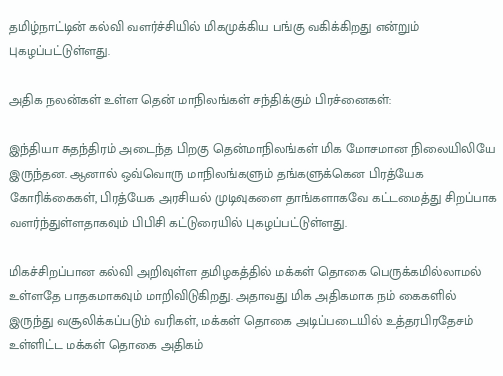தமிழ்நாட்டின் கல்வி வளர்ச்சியில் மிகமுக்கிய பங்கு வகிக்கிறது என்றும் புகழப்பட்டுள்ளது.

அதிக நலன்கள் உள்ள தென் மாநிலங்கள் சந்திக்கும் பிரச்னைகள்:

இந்தியா சுதந்திரம் அடைந்த பிறகு தென்மாநிலங்கள் மிக மோசமான நிலையிலியே இருந்தன. ஆனால் ஒவ்வொரு மாநிலங்களும் தங்களுக்கென பிரத்யேக கோரிக்கைகள், பிரத்யேக அரசியல் முடிவுகளை தாங்களாகவே கட்டமைத்து சிறப்பாக வளர்ந்துள்ளதாகவும் பிபிசி கட்டுரையில் புகழப்பட்டுள்ளது.

மிகச்சிறப்பான கல்வி அறிவுள்ள தமிழகத்தில் மக்கள் தொகை பெருக்கமில்லாமல் உள்ளதே பாதகமாகவும் மாறிவிடுகிறது. அதாவது மிக அதிகமாக நம் கைகளில் இருந்து வசூலிக்கப்படும் வரிகள், மக்கள் தொகை அடிப்படையில் உத்தரபிரதேசம் உள்ளிட்ட மக்கள் தொகை அதிகம்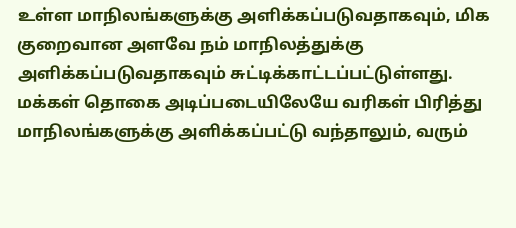உள்ள மாநிலங்களுக்கு அளிக்கப்படுவதாகவும், மிக குறைவான அளவே நம் மாநிலத்துக்கு அளிக்கப்படுவதாகவும் சுட்டிக்காட்டப்பட்டுள்ளது. மக்கள் தொகை அடிப்படையிலேயே வரிகள் பிரித்து மாநிலங்களுக்கு அளிக்கப்பட்டு வந்தாலும், வரும்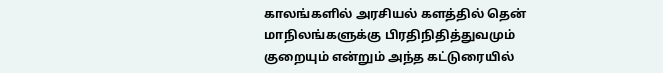காலங்களில் அரசியல் களத்தில் தென் மாநிலங்களுக்கு பிரதிநிதித்துவமும் குறையும் என்றும் அந்த கட்டுரையில்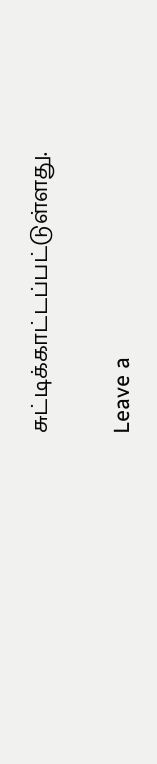சுட்டிக்காட்டப்பட்டுள்ளது.

Leave a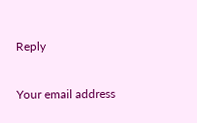Reply

Your email address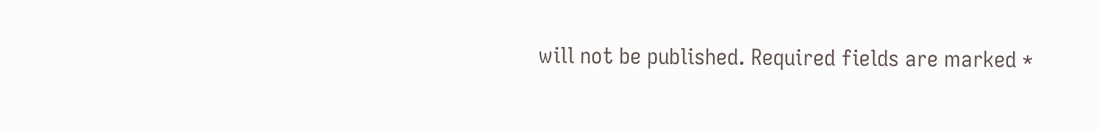will not be published. Required fields are marked *